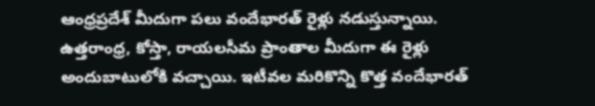ఆంధ్రప్రదేశ్‌‌ మీదుగా పలు వందేభారత్ రైళ్లు నడుస్తున్నాయి. ఉత్తరాంధ్ర, కోస్తా, రాయలసీమ ప్రాంతాల మీదుగా ఈ రైళ్లు అందుబాటులోకి వచ్చాయి. ఇటీవల మరికొన్ని కొత్త వందేభారత్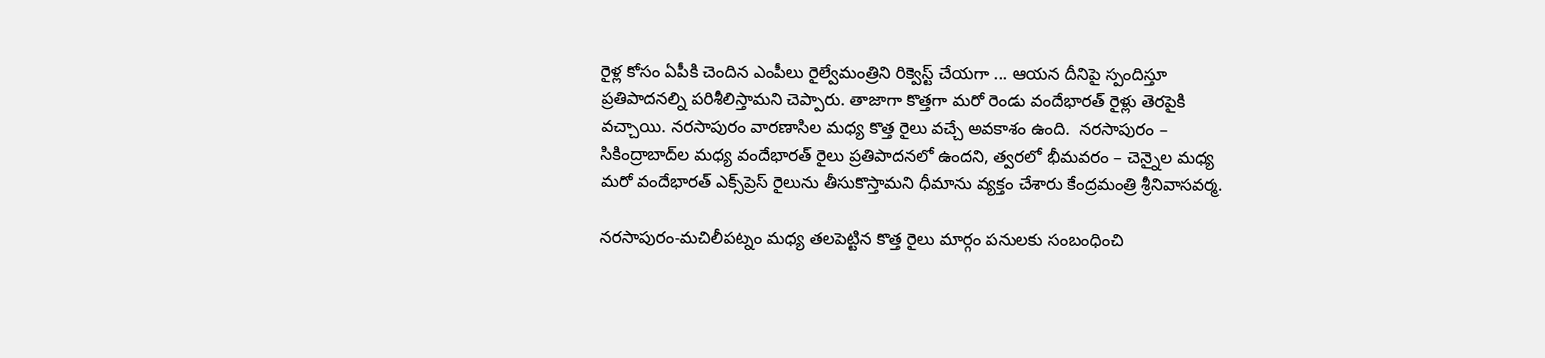రైళ్ల కోసం ఏపీకి చెందిన ఎంపీలు రైల్వేమంత్రిని రిక్వెస్ట్ చేయగా ... ఆయన దీనిపై స్పందిస్తూ ప్రతిపాదనల్ని పరిశీలిస్తామని చెప్పారు. తాజాగా కొత్తగా మరో రెండు వందేభారత్ రైళ్లు తెరపైకి వచ్చాయి. నరసాపురం వారణాసిల మధ్య కొత్త రైలు వచ్చే అవకాశం ఉంది.  నరసాపురం – సికింద్రాబాద్‌ల మధ్య వందేభారత్‌ రైలు ప్రతిపాదనలో ఉందని, త్వరలో భీమవరం – చెన్నైల మధ్య మరో వందేభారత్‌ ఎక్స్‌ప్రెస్‌ రైలును తీసుకొస్తామని ధీమాను వ్యక్తం చేశారు కేంద్రమంత్రి శ్రీనివాసవర్మ.

నరసాపురం-మచిలీపట్నం మధ్య తలపెట్టిన కొత్త రైలు మార్గం పనులకు సంబంధించి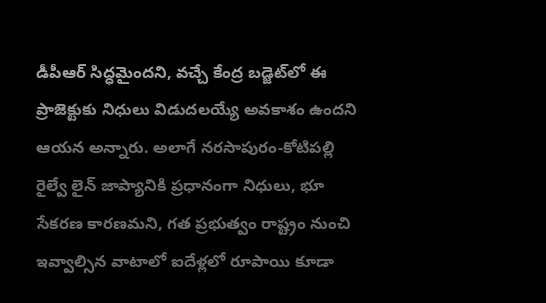డీపీఆర్ సిద్ధమైందని, వచ్చే కేంద్ర బడ్జెట్‌లో ఈ ప్రాజెక్టుకు నిధులు విడుదలయ్యే అవకాశం ఉందని ఆయన అన్నారు. అలాగే నరసాపురం-కోటిపల్లి రైల్వే లైన్‌ జాప్యానికి ప్రధానంగా నిధులు, భూ సేకరణ కారణమని, గత ప్రభుత్వం రాష్ట్రం నుంచి ఇవ్వాల్సిన వాటాలో ఐదేళ్లలో రూపాయి కూడా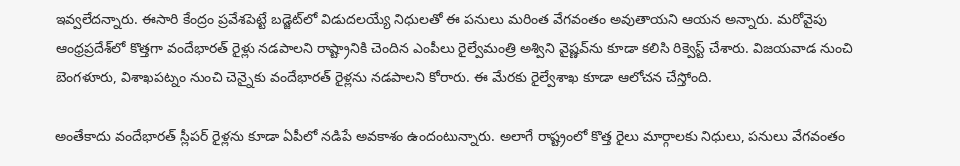ఇవ్వలేదన్నారు. ఈసారి కేంద్రం ప్రవేశపెట్టే బడ్జెట్‌లో విడుదలయ్యే నిధులతో ఈ పనులు మరింత వేగవంతం అవుతాయని ఆయన అన్నారు. మరోవైపు ఆంధ్రప్రదేశ్‌లో కొత్తగా వందేభారత్ రైళ్లు నడపాలని రాష్ట్రానికి చెందిన ఎంపీలు రైల్వేమంత్రి అశ్విని వైష్ణవ్‌ను కూడా కలిసి రిక్వెస్ట్ చేశారు. విజయవాడ నుంచి బెంగళూరు, విశాఖపట్నం నుంచి చెన్నైకు వందేభారత్ రైళ్లను నడపాలని కోరారు. ఈ మేరకు రైల్వేశాఖ కూడా ఆలోచన చేస్తోంది.

అంతేకాదు వందేభారత్ స్లీపర్ రైళ్లను కూడా ఏపీలో నడిపే అవకాశం ఉందంటున్నారు. అలాగే రాష్ట్రంలో కొత్త రైలు మార్గాలకు నిధులు, పనులు వేగవంతం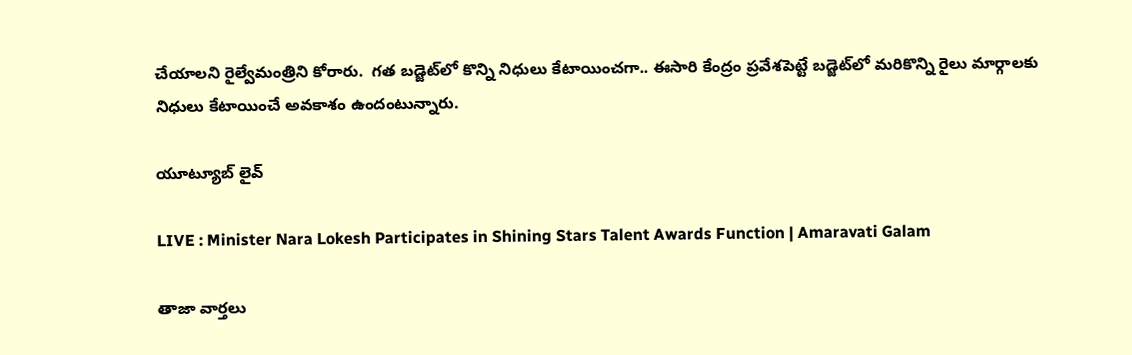చేయాలని రైల్వేమంత్రిని కోరారు.  గత బడ్జెట్‌‌లో కొన్ని నిధులు కేటాయించగా.. ఈసారి కేంద్రం ప్రవేశపెట్టే బడ్జెట్‌లో మరికొన్ని రైలు మార్గాలకు నిధులు కేటాయించే అవకాశం ఉందంటున్నారు.

యూట్యూబ్ లైవ్

LIVE : Minister Nara Lokesh Participates in Shining Stars Talent Awards Function | Amaravati Galam

తాజా వార్తలు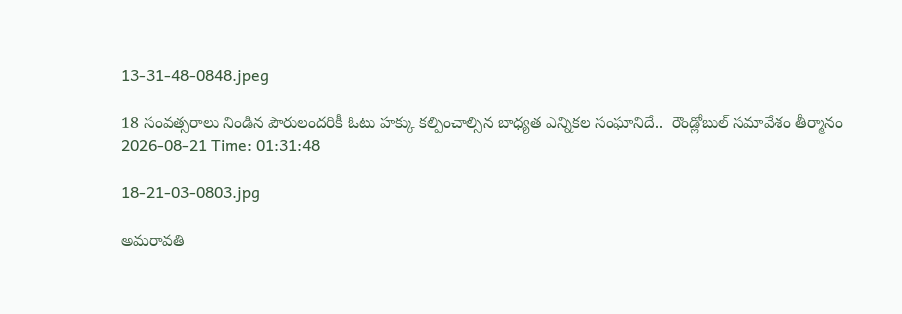13-31-48-0848.jpeg

18 సంవత్సరాలు నిండిన పౌరులందరికీ ఓటు హక్కు కల్పించాల్సిన బాధ్యత ఎన్నికల సంఘానిదే..  రౌండ్లోబుల్ సమావేశం తీర్మానం
2026-08-21 Time: 01:31:48

18-21-03-0803.jpg

అమరావతి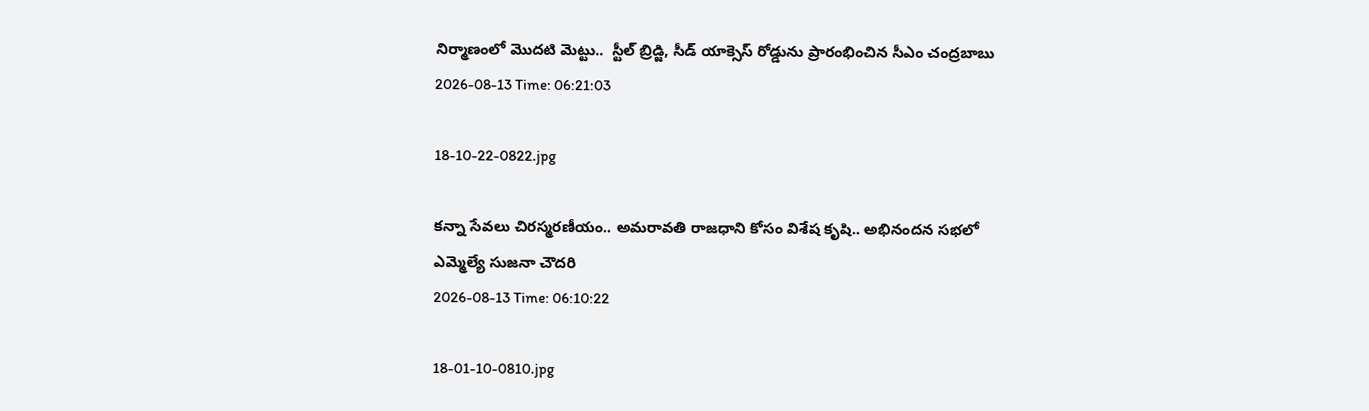నిర్మాణంలో మొదటి మెట్టు..  స్టీల్ బ్రిడ్జి, సీడ్ యాక్సెస్ రోడ్డును ప్రారంభించిన సీఎం చంద్రబాబు
2026-08-13 Time: 06:21:03

18-10-22-0822.jpg

కన్నా సేవలు చిరస్మరణీయం.. అమరావతి రాజధాని కోసం విశేష కృషి.. అభినందన సభలో ఎమ్మెల్యే సుజనా చౌదరి
2026-08-13 Time: 06:10:22

18-01-10-0810.jpg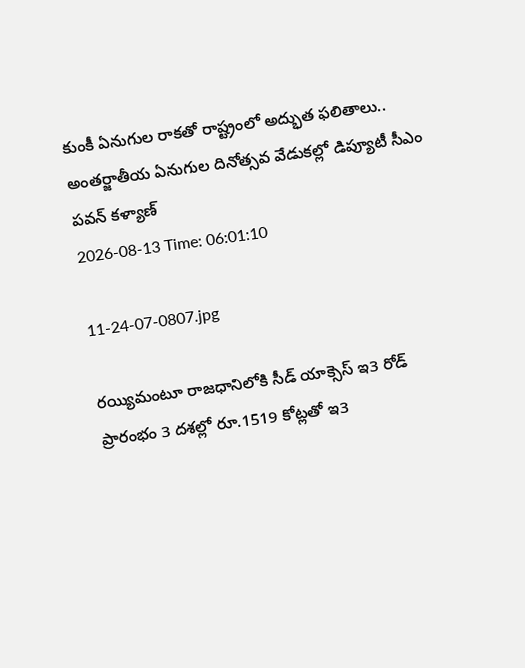కుంకీ ఏనుగుల రాకతో రాష్ట్రంలో అద్భుత ఫలితాలు..  అంతర్జాతీయ ఏనుగుల దినోత్సవ వేడుకల్లో డిప్యూటీ సీఎం పవన్ కళ్యాణ్
2026-08-13 Time: 06:01:10

11-24-07-0807.jpg

రయ్యిమంటూ రాజధానిలోకి సీడ్‌ యాక్సెస్‌ ఇ3 రోడ్‌ ప్రారంభం 3 దశల్లో రూ.1519 కోట్లతో ఇ3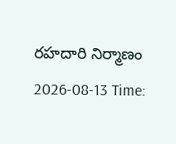రహదారి నిర్మాణం
2026-08-13 Time: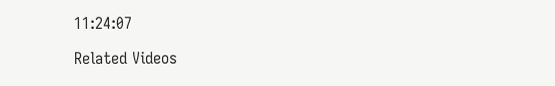11:24:07

Related Videos